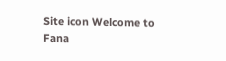Site icon Welcome to Fana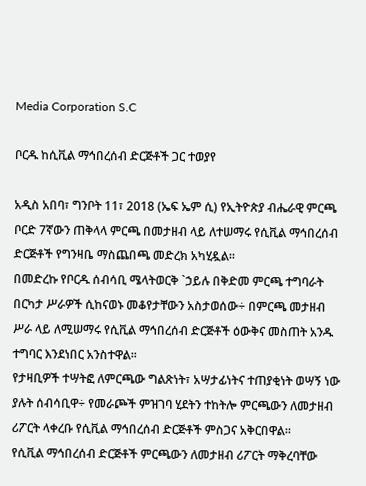Media Corporation S.C

ቦርዱ ከሲቪል ማኅበረሰብ ድርጅቶች ጋር ተወያየ

አዲስ አበባ፣ ግንቦት 11፣ 2018 (ኤፍ ኤም ሲ) የኢትዮጵያ ብሔራዊ ምርጫ ቦርድ 7ኛውን ጠቅላላ ምርጫ በመታዘብ ላይ ለተሠማሩ የሲቪል ማኅበረሰብ ድርጅቶች የግንዛቤ ማስጨበጫ መድረክ አካሂዷል፡፡
በመድረኩ የቦርዱ ሰብሳቢ ሜላትወርቅ `ኃይሉ በቅድመ ምርጫ ተግባራት በርካታ ሥራዎች ሲከናወኑ መቆየታቸውን አስታወሰው÷ በምርጫ መታዘብ ሥራ ላይ ለሚሠማሩ የሲቪል ማኅበረሰብ ድርጅቶች ዕውቅና መስጠት አንዱ ተግባር እንደነበር አንስተዋል፡፡
የታዛቢዎች ተሣትፎ ለምርጫው ግልጽነት፣ አሣታፊነትና ተጠያቂነት ወሣኝ ነው ያሉት ሰብሳቢዋ÷ የመራጮች ምዝገባ ሂደትን ተከትሎ ምርጫውን ለመታዘብ ሪፖርት ላቀረቡ የሲቪል ማኅበረሰብ ድርጅቶች ምስጋና አቅርበዋል፡፡
የሲቪል ማኅበረሰብ ድርጅቶች ምርጫውን ለመታዘብ ሪፖርት ማቅረባቸው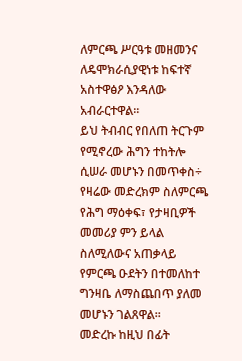ለምርጫ ሥርዓቱ መዘመንና ለዴሞክራሲያዊነቱ ከፍተኛ አስተዋፅዖ እንዳለው አብራርተዋል፡፡
ይህ ትብብር የበለጠ ትርጉም የሚኖረው ሕግን ተከትሎ ሲሠራ መሆኑን በመጥቀስ÷ የዛሬው መድረክም ስለምርጫ የሕግ ማዕቀፍ፣ የታዛቢዎች መመሪያ ምን ይላል ስለሚለውና አጠቃላይ የምርጫ ዑደትን በተመለከተ ግንዛቤ ለማስጨበጥ ያለመ መሆኑን ገልጸዋል፡፡
መድረኩ ከዚህ በፊት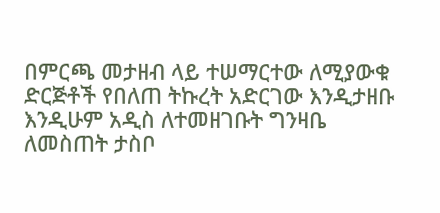በምርጫ መታዘብ ላይ ተሠማርተው ለሚያውቁ ድርጅቶች የበለጠ ትኩረት አድርገው እንዲታዘቡ እንዲሁም አዲስ ለተመዘገቡት ግንዛቤ ለመስጠት ታስቦ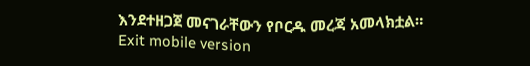እንደተዘጋጀ መናገራቸውን የቦርዱ መረጃ አመላክቷል።
Exit mobile version